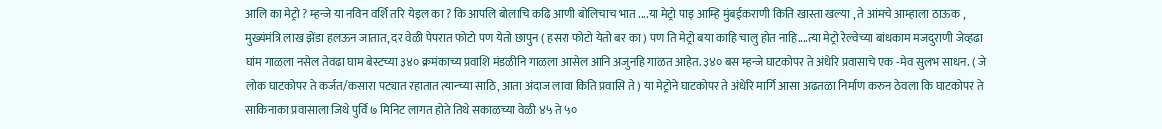आलि का मेट्रो ? म्हन्जे या नविन वर्शि तरि येइल का ? कि आपलि बोलाचि कढि आणी बोलिचाच भात ....या मेट्रो पाइ आम्हि मुंबईकराणी किति खास्ता खल्या , ते आंमचे आम्हाला ठाऊक , मुख्यंमंत्रि लाख झेंडा हलऊन जातात, दर वेळी पेपरात फोटो पण येतो छापुन ( हसरा फोटो येतो बर का ) पण ति मेट्रो बया काहि चालु होत नाहि....त्या मेट्रो रेल्वेच्या बांधकाम मजदुराणी जेव्हढा घांम गाळला नसेल तेवढा घाम बेस्टच्या ३४० क्रमंकाच्य प्रवाशि मंडळीनि गाळला आसेल आनि अजुनहि गाळत आहेत. ३४० बस म्हन्जे घाटकोपर ते अंधेरि प्रवासाचे एक -मेव सुलभ साधन. ( जे लोक घाटकोपर ते कर्जत/कसारा पट्यात रहातात त्यान्च्या साठि, आता अंदाज लावा किति प्रवासि ते ) या मेट्रोने घाटकोपर ते अंधेरि मार्गि आसा अढतळा निर्माण करुन ठेवला कि घाटकोपर ते साकिनाका प्रवासाला जिथे पुर्वि ७ मिनिट लागत होते तिथे सकाळच्या वेळी ४५ ते ५०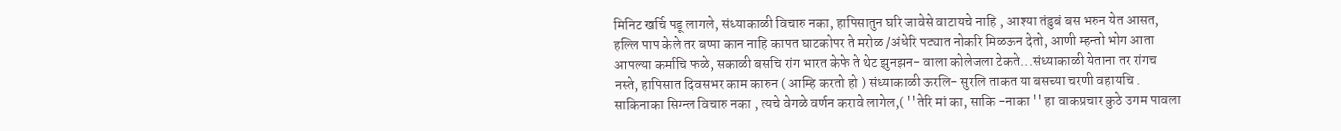मिनिट खर्चि पडू लागले, संध्याकाळी विचारु नका, हापिसातुन घरि जावेसे वाटायचे नाहि , आश्या तंडुबं बस भरुन येत आसत, हल्लि पाप केले तर बप्पा कान नाहि कापत घाटकोपर ते मरोळ /अंधेरि पट्यात नोकरि मिळऊन देतो, आणी म्हन्तो भोग आता आपल्या कर्माचि फळे, सकाळी बसचि रांग भारत केफे ते थेट झुनझन- वाला कोलेजला टेकते...संध्याकाळी येताना तर रांगच नस्ते, हापिसात दिवसभर काम कारुन ( आम्हि करतो हो ) संध्याकाळी ऊरलि- सुरलि ताकत या बसच्या चरणी वहायचि . साकिनाका सिग्न्ल विचारु नका , त्यचे वेगळे वर्णन करावे लागेल,( ''तेरि मां का, साकि -नाका '' हा वाकप्रचार कुठे उगम पावला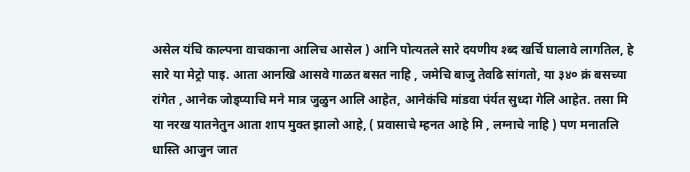असेल यंचि काल्पना वाचकाना आलिच आसेल ) आनि पोत्यतले सारे दयणीय श्ब्द खर्चि घालावे लागतिल, हे सारे या मेट्रो पाइ. आता आनखि आसवे गाळत बसत नाहि , जमेचि बाजु तेवढि सांगतो, या ३४० क्रं बसच्या रांगेत , आनेक जोड्प्याचि मने मात्र जुळुन आलि आहेत, आनेकंचि मांडवा पंर्यत सुध्दा गेलि आहेत. तसा मि या नरख यातनेतुन आता शाप मुक्त झालो आहे, ( प्रवासाचे म्हनत आहे मि , लग्नाचे नाहि ) पण मनातलि धास्ति आजुन जात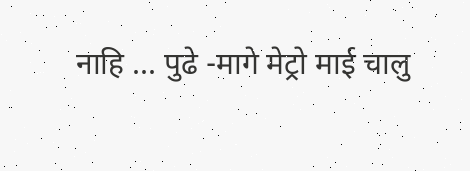नाहि ... पुढे -मागे मेट्रो माई चालु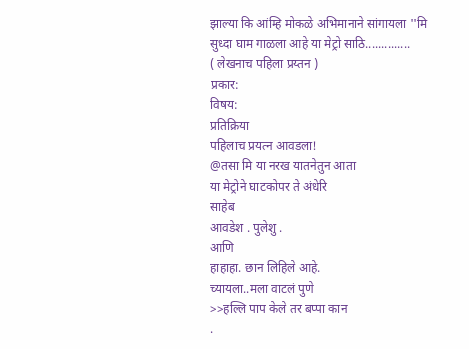झाल्या कि आंम्हि मोकळे अभिमानाने सांगायला ''मि सुध्दा घाम गाळला आहे या मेट्रो साठि..............
( लेखनाच पहिला प्रय्तन )
प्रकार:
विषय:
प्रतिक्रिया
पहिलाच प्रयत्न आवडला!
@तसा मि या नरख यातनेतुन आता
या मेट्रोने घाटकोपर ते अंधेरि
साहेब
आवडेश . पुलेशु .
आणि
हाहाहा. छान लिहिले आहे.
च्यायला..मला वाटलं पुणे
>>हल्लि पाप केले तर बप्पा कान
.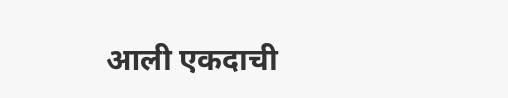आली एकदाची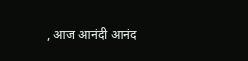, आज आनंदी आनंद